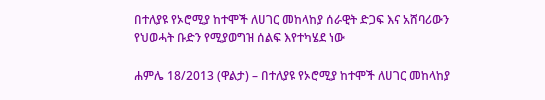በተለያዩ የኦሮሚያ ከተሞች ለሀገር መከላከያ ሰራዊት ድጋፍ እና አሸባሪውን የህወሓት ቡድን የሚያወግዝ ሰልፍ እየተካሄደ ነው

ሐምሌ 18/2013 (ዋልታ) – በተለያዩ የኦሮሚያ ከተሞች ለሀገር መከላከያ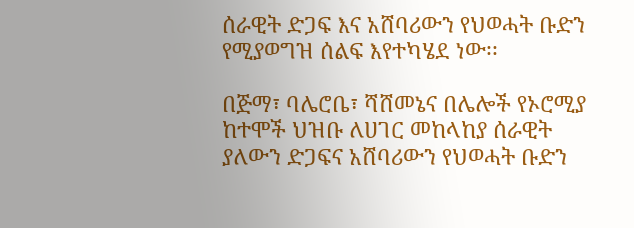ሰራዊት ድጋፍ እና አሸባሪውን የህወሓት ቡድን የሚያወግዝ ሰልፍ እየተካሄደ ነው፡፡

በጅማ፣ ባሌሮቤ፣ ሻሸመኔና በሌሎች የኦሮሚያ ከተሞች ህዝቡ ለሀገር መከላከያ ሰራዊት ያለውን ድጋፍና አሸባሪውን የህወሓት ቡድን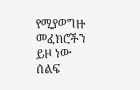የሚያወግዙ መፈክሮችን ይዞ ነው ሰልፍ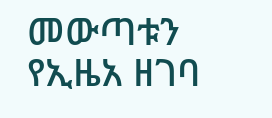መውጣቱን የኢዜአ ዘገባ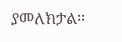ያመለክታል፡፡